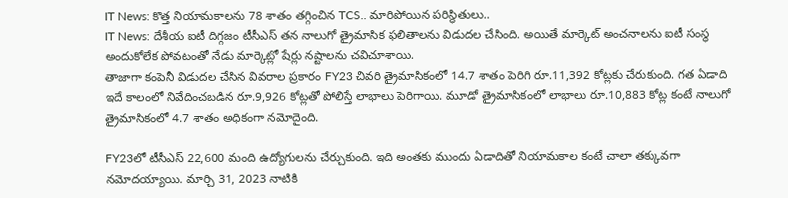IT News: కొత్త నియామకాలను 78 శాతం తగ్గించిన TCS.. మారిపోయిన పరిస్థితులు..
IT News: దేశీయ ఐటీ దిగ్గజం టీసీఎస్ తన నాలుగో త్రైమాసిక ఫలితాలను విడుదల చేసింది. అయితే మార్కెట్ అంచనాలను ఐటీ సంస్థ అందుకోలేక పోవటంతో నేడు మార్కెట్లో షేర్లు నష్టాలను చవిచూశాయి.
తాజాగా కంపెనీ విడుదల చేసిన వివరాల ప్రకారం FY23 చివరి త్రైమాసికంలో 14.7 శాతం పెరిగి రూ.11,392 కోట్లకు చేరుకుంది. గత ఏడాది ఇదే కాలంలో నివేదించబడిన రూ.9,926 కోట్లతో పోలిస్తే లాభాలు పెరిగాయి. మూడో త్రైమాసికంలో లాభాలు రూ.10,883 కోట్ల కంటే నాలుగో త్రైమాసికంలో 4.7 శాతం అధికంగా నమోదైంది.

FY23లో టీసీఎస్ 22,600 మంది ఉద్యోగులను చేర్చుకుంది. ఇది అంతకు ముందు ఏడాదితో నియామకాల కంటే చాలా తక్కువగా నమోదయ్యాయి. మార్చి 31, 2023 నాటికి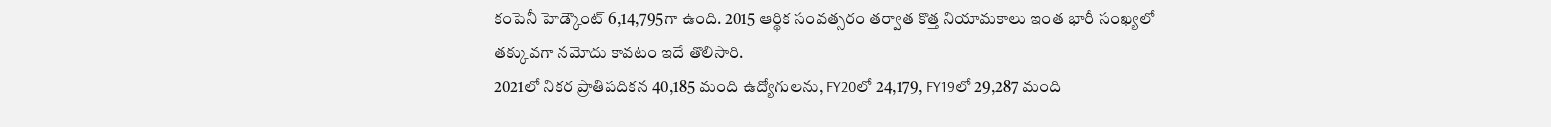కంపెనీ హెడ్కౌంట్ 6,14,795గా ఉంది. 2015 ఆర్థిక సంవత్సరం తర్వాత కొత్త నియామకాలు ఇంత భారీ సంఖ్యలో తక్కువగా నమోదు కావటం ఇదే తొలిసారి.
2021లో నికర ప్రాతిపదికన 40,185 మంది ఉద్యోగులను, FY20లో 24,179, FY19లో 29,287 మంది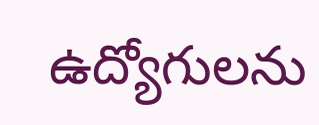ఉద్యోగులను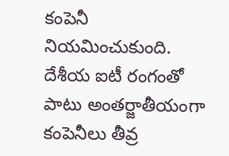కంపెనీ నియమించుకుంది. దేశీయ ఐటీ రంగంతో పాటు అంతర్జాతీయంగా కంపెనీలు తీవ్ర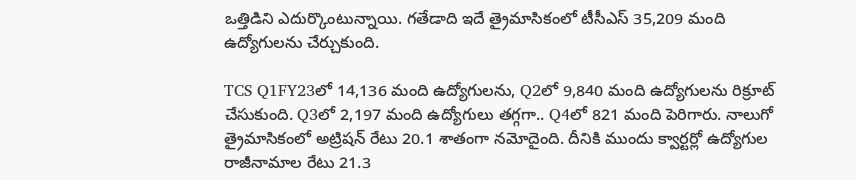ఒత్తిడిని ఎదుర్కొంటున్నాయి. గతేడాది ఇదే త్రైమాసికంలో టీసీఎస్ 35,209 మంది ఉద్యోగులను చేర్చుకుంది.

TCS Q1FY23లో 14,136 మంది ఉద్యోగులను, Q2లో 9,840 మంది ఉద్యోగులను రిక్రూట్ చేసుకుంది. Q3లో 2,197 మంది ఉద్యోగులు తగ్గగా.. Q4లో 821 మంది పెరిగారు. నాలుగో త్రైమాసికంలో అట్రిషన్ రేటు 20.1 శాతంగా నమోదైంది. దీనికి ముందు క్వార్టర్లో ఉద్యోగుల రాజీనామాల రేటు 21.3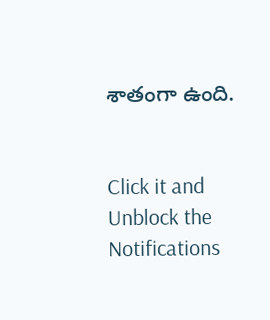శాతంగా ఉంది.


Click it and Unblock the Notifications